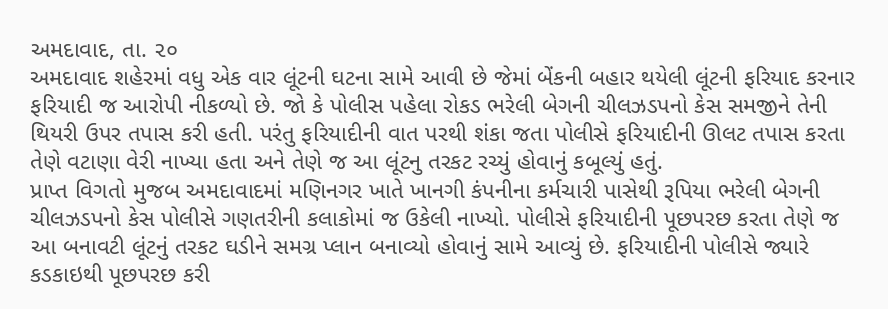અમદાવાદ, તા. ૨૦
અમદાવાદ શહેરમાં વધુ એક વાર લૂંટની ઘટના સામે આવી છે જેમાં બેંકની બહાર થયેલી લૂંટની ફરિયાદ કરનાર ફરિયાદી જ આરોપી નીકળ્યો છે. જો કે પોલીસ પહેલા રોકડ ભરેલી બેગની ચીલઝડપનો કેસ સમજીને તેની થિયરી ઉપર તપાસ કરી હતી. પરંતુ ફરિયાદીની વાત પરથી શંકા જતા પોલીસે ફરિયાદીની ઊલટ તપાસ કરતા તેણે વટાણા વેરી નાખ્યા હતા અને તેણે જ આ લૂંટનુ તરકટ રચ્યું હોવાનું કબૂલ્યું હતું.
પ્રાપ્ત વિગતો મુજબ અમદાવાદમાં મણિનગર ખાતે ખાનગી કંપનીના કર્મચારી પાસેથી રૂપિયા ભરેલી બેગની ચીલઝડપનો કેસ પોલીસે ગણતરીની કલાકોમાં જ ઉકેલી નાખ્યો. પોલીસે ફરિયાદીની પૂછપરછ કરતા તેણે જ આ બનાવટી લૂંટનું તરકટ ઘડીને સમગ્ર પ્લાન બનાવ્યો હોવાનું સામે આવ્યું છે. ફરિયાદીની પોલીસે જ્યારે કડકાઇથી પૂછપરછ કરી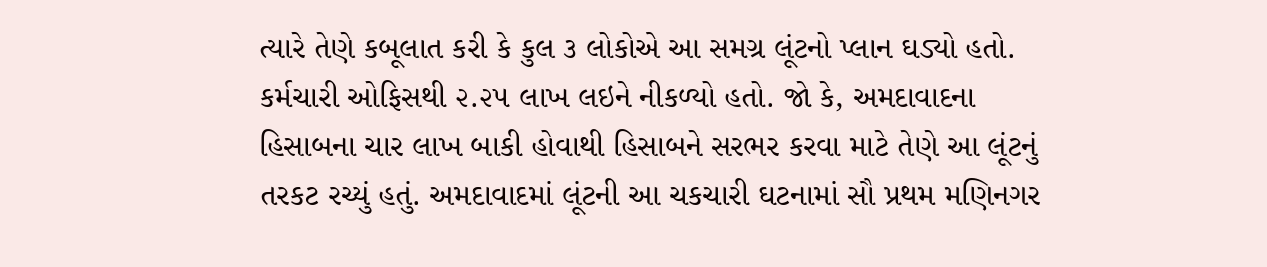ત્યારે તેણે કબૂલાત કરી કે કુલ ૩ લોકોએ આ સમગ્ર લૂંટનો પ્લાન ઘડ્યો હતો. કર્મચારી ઓફિસથી ૨.૨૫ લાખ લઇને નીકળ્યો હતો. જો કે, અમદાવાદના હિસાબના ચાર લાખ બાકી હોવાથી હિસાબને સરભર કરવા માટે તેણે આ લૂંટનું તરકટ રચ્યું હતું. અમદાવાદમાં લૂંટની આ ચકચારી ઘટનામાં સૌ પ્રથમ મણિનગર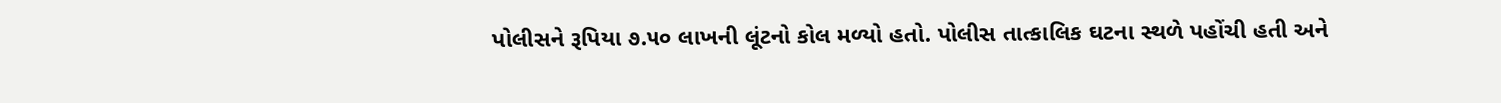પોલીસને રૂપિયા ૭.૫૦ લાખની લૂંટનો કોલ મળ્યો હતો. પોલીસ તાત્કાલિક ઘટના સ્થળે પહોંચી હતી અને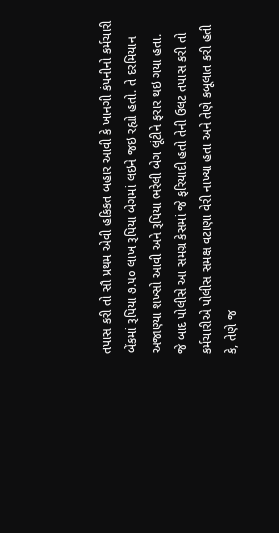તપાસ કરી તો સૌ પ્રથમ એવી હકિકત બહાર આવી કે ખાનગી કંપનીનો કર્મચારી બેંકમાં રૂપિયા ૭.૫૦ લાખ રૂપિયા બેગમાં લઇને જઇ રહ્યો હતો. તે દરમિયાન અજાણ્યા શખ્સો આવી અને રૂપિયા ભરેલી બેગ લૂંટીને ફરાર થઇ ગયા હતા. જે બાદ પોલીસે આ સમગ્ર કેસમાં જે ફરિયાદી હતો તેની ઉલટ તપાસ કરી તો કર્મચારીએ પોલીસ સમક્ષ વટાણા વેરી નાખ્યા હતા અને તેણે કબૂલાત કરી હતી કે, તેણે જ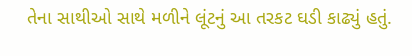તેના સાથીઓ સાથે મળીને લૂંટનું આ તરકટ ઘડી કાઢ્યું હતું.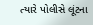ત્યારે પોલીસે લૂંટના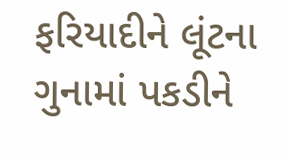ફરિયાદીને લૂંટના ગુનામાં પકડીને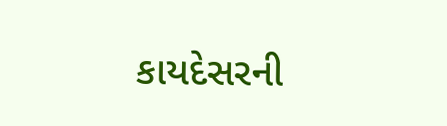કાયદેસરની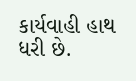કાર્યવાહી હાથ ધરી છે.